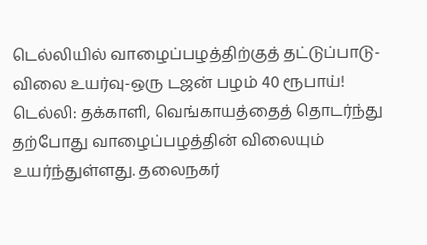டெல்லியில் வாழைப்பழத்திற்குத் தட்டுப்பாடு-விலை உயர்வு-ஒரு டஜன் பழம் 40 ரூபாய்!
டெல்லி: தக்காளி, வெங்காயத்தைத் தொடர்ந்து தற்போது வாழைப்பழத்தின் விலையும் உயர்ந்துள்ளது. தலைநகர்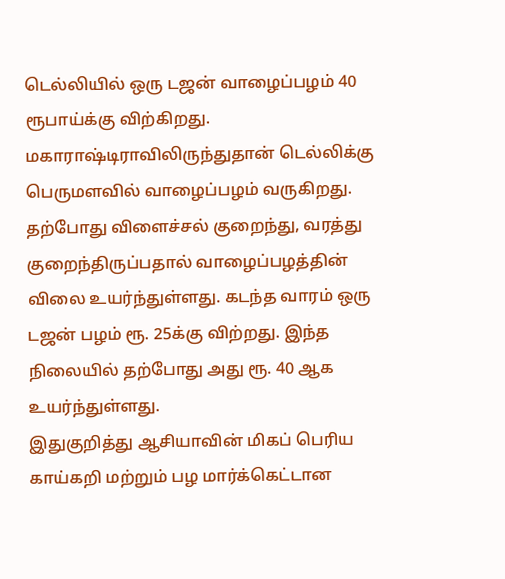டெல்லியில் ஒரு டஜன் வாழைப்பழம் 40 ரூபாய்க்கு விற்கிறது.
மகாராஷ்டிராவிலிருந்துதான் டெல்லிக்கு பெருமளவில் வாழைப்பழம் வருகிறது. தற்போது விளைச்சல் குறைந்து, வரத்து குறைந்திருப்பதால் வாழைப்பழத்தின் விலை உயர்ந்துள்ளது. கடந்த வாரம் ஒரு டஜன் பழம் ரூ. 25க்கு விற்றது. இந்த நிலையில் தற்போது அது ரூ. 40 ஆக உயர்ந்துள்ளது.
இதுகுறித்து ஆசியாவின் மிகப் பெரிய காய்கறி மற்றும் பழ மார்க்கெட்டான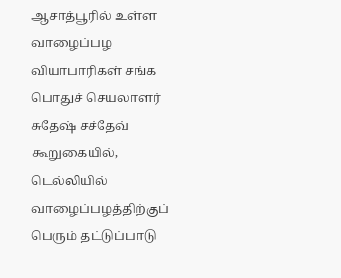ஆசாத்பூரில் உள்ள வாழைப்பழ வியாபாரிகள் சங்க பொதுச் செயலாளர் சுதேஷ் சச்தேவ் கூறுகையில், டெல்லியில் வாழைப்பழத்திற்குப் பெரும் தட்டுப்பாடு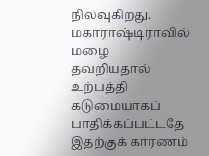நிலவுகிறது. மகாராஷ்டிராவில் மழை தவறியதால் உற்பத்தி கடுமையாகப் பாதிக்கப்பட்டதே இதற்குக் காரணம்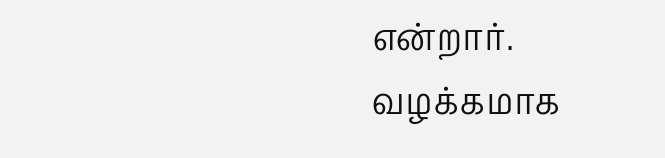என்றார்.
வழக்கமாக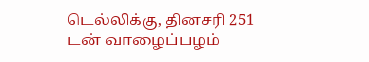டெல்லிக்கு, தினசரி 251 டன் வாழைப்பழம்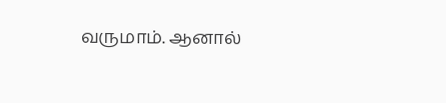வருமாம். ஆனால்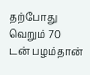தற்போது வெறும் 70 டன் பழம்தான்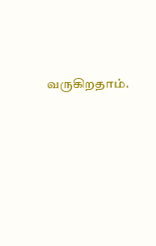வருகிறதாம்.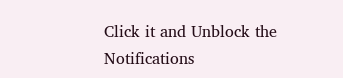Click it and Unblock the Notifications